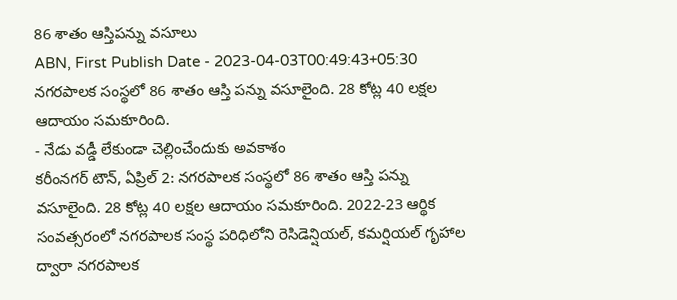86 శాతం ఆస్తిపన్ను వసూలు
ABN, First Publish Date - 2023-04-03T00:49:43+05:30
నగరపాలక సంస్థలో 86 శాతం ఆస్తి పన్ను వసూలైంది. 28 కోట్ల 40 లక్షల ఆదాయం సమకూరింది.
- నేడు వడ్డీ లేకుండా చెల్లించేందుకు అవకాశం
కరీంనగర్ టౌన్, ఏప్రిల్ 2: నగరపాలక సంస్థలో 86 శాతం ఆస్తి పన్ను వసూలైంది. 28 కోట్ల 40 లక్షల ఆదాయం సమకూరింది. 2022-23 ఆర్థిక సంవత్సరంలో నగరపాలక సంస్థ పరిధిలోని రెసిడెన్షియల్, కమర్షియల్ గృహాల ద్వారా నగరపాలక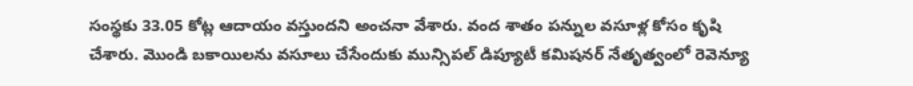సంస్థకు 33.05 కోట్ల ఆదాయం వస్తుందని అంచనా వేశారు. వంద శాతం పన్నుల వసూళ్ల కోసం కృషి చేశారు. మొండి బకాయిలను వసూలు చేసేందుకు మున్సిపల్ డిప్యూటీ కమిషనర్ నేతృత్వంలో రెవెన్యూ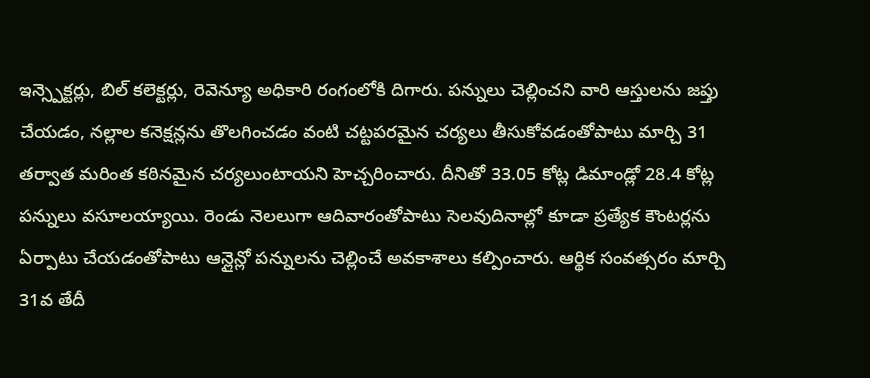ఇన్స్పెక్టర్లు, బిల్ కలెక్టర్లు, రెవెన్యూ అధికారి రంగంలోకి దిగారు. పన్నులు చెల్లించని వారి ఆస్తులను జప్తు చేయడం, నల్లాల కనెక్షన్లను తొలగించడం వంటి చట్టపరమైన చర్యలు తీసుకోవడంతోపాటు మార్చి 31 తర్వాత మరింత కఠినమైన చర్యలుంటాయని హెచ్చరించారు. దీనితో 33.05 కోట్ల డిమాండ్లో 28.4 కోట్ల పన్నులు వసూలయ్యాయి. రెండు నెలలుగా ఆదివారంతోపాటు సెలవుదినాల్లో కూడా ప్రత్యేక కౌంటర్లను ఏర్పాటు చేయడంతోపాటు ఆన్లైన్లో పన్నులను చెల్లించే అవకాశాలు కల్పించారు. ఆర్థిక సంవత్సరం మార్చి 31వ తేదీ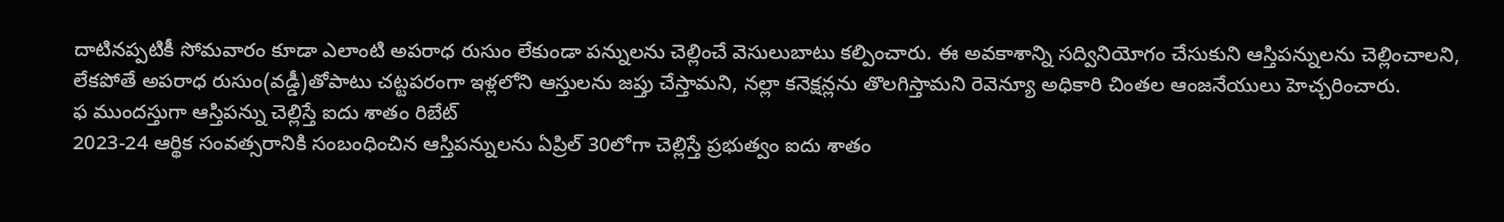దాటినప్పటికీ సోమవారం కూడా ఎలాంటి అపరాధ రుసుం లేకుండా పన్నులను చెల్లించే వెసులుబాటు కల్పించారు. ఈ అవకాశాన్ని సద్వినియోగం చేసుకుని ఆస్తిపన్నులను చెల్లించాలని, లేకపోతే అపరాధ రుసుం(వడ్డీ)తోపాటు చట్టపరంగా ఇళ్లలోని ఆస్తులను జప్తు చేస్తామని, నల్లా కనెక్షన్లను తొలగిస్తామని రెవెన్యూ అధికారి చింతల ఆంజనేయులు హెచ్చరించారు.
ఫ ముందస్తుగా ఆస్తిపన్ను చెల్లిస్తే ఐదు శాతం రిబేట్
2023-24 ఆర్థిక సంవత్సరానికి సంబంధించిన ఆస్తిపన్నులను ఏప్రిల్ 30లోగా చెల్లిస్తే ప్రభుత్వం ఐదు శాతం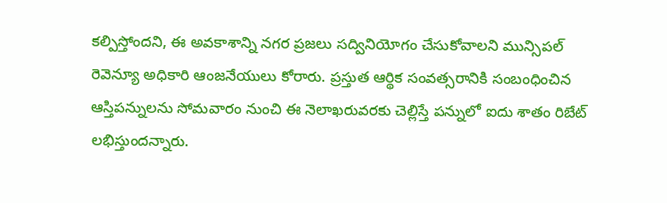కల్పిస్తోందని, ఈ అవకాశాన్ని నగర ప్రజలు సద్వినియోగం చేసుకోవాలని మున్సిపల్ రెవెన్యూ అధికారి ఆంజనేయులు కోరారు. ప్రస్తుత ఆర్థిక సంవత్సరానికి సంబంధించిన ఆస్తిపన్నులను సోమవారం నుంచి ఈ నెలాఖరువరకు చెల్లిస్తే పన్నులో ఐదు శాతం రిబేట్ లభిస్తుందన్నారు.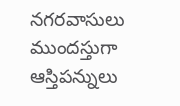నగరవాసులు ముందస్తుగా ఆస్తిపన్నులు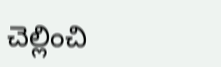చెల్లించి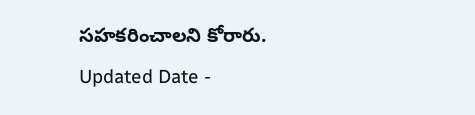సహకరించాలని కోరారు.
Updated Date -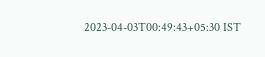2023-04-03T00:49:43+05:30 IST